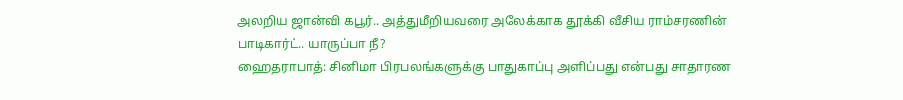அலறிய ஜான்வி கபூர்.. அத்துமீறியவரை அலேக்காக தூக்கி வீசிய ராம்சரணின் பாடிகார்ட்.. யாருப்பா நீ?
ஹைதராபாத்: சினிமா பிரபலங்களுக்கு பாதுகாப்பு அளிப்பது என்பது சாதாரண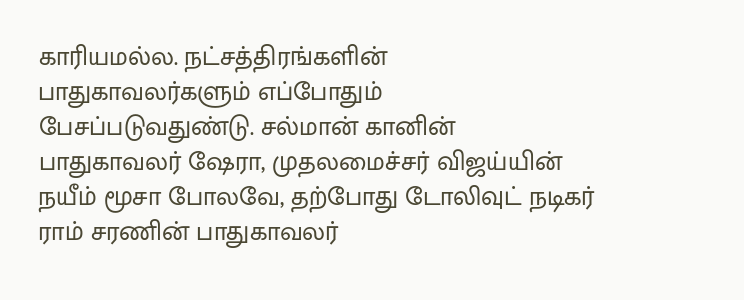காரியமல்ல. நட்சத்திரங்களின் பாதுகாவலர்களும் எப்போதும் பேசப்படுவதுண்டு. சல்மான் கானின் பாதுகாவலர் ஷேரா, முதலமைச்சர் விஜய்யின் நயீம் மூசா போலவே, தற்போது டோலிவுட் நடிகர் ராம் சரணின் பாதுகாவலர்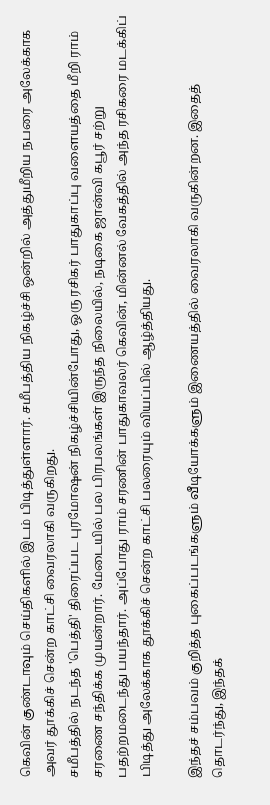கெவின் குண்டாவும் செய்திகளில் இடம் பிடித்துள்ளார். சமீபத்திய நிகழ்ச்சி ஒன்றில் அத்துமீறிய நபரை அலேக்காக அவர் தூக்கிச் சென்ற காட்சி வைரலாகி வருகிறது.
சமீபத்தில் நடந்த 'பெத்தி' திரைப்பட புரமோஷன் நிகழ்ச்சியின்போது, ஒரு ரசிகர் பாதுகாப்பு வளையத்தை மீறி ராம் சரணை சந்திக்க முயன்றார். மேடையில் பல பிரபலங்கள் இருந்த நிலையில், நடிகை ஜான்வி கபூர் சற்று பதற்றமடைந்து பயந்தார். அப்போது ராம் சரணின் பாதுகாவலர் கெவின், மின்னல் வேகத்தில் அந்த ரசிகரை மடக்கிப் பிடித்து அலேக்காக தூக்கிச் சென்ற காட்சி பலரையும் வியப்பில் ஆழ்த்தியது.

இந்தச் சம்பவம் குறித்த புகைப்படங்களும் வீடியோக்களும் இணையத்தில் வைரலாகி வருகின்றன. இதைத் தொடர்ந்து, இந்தக்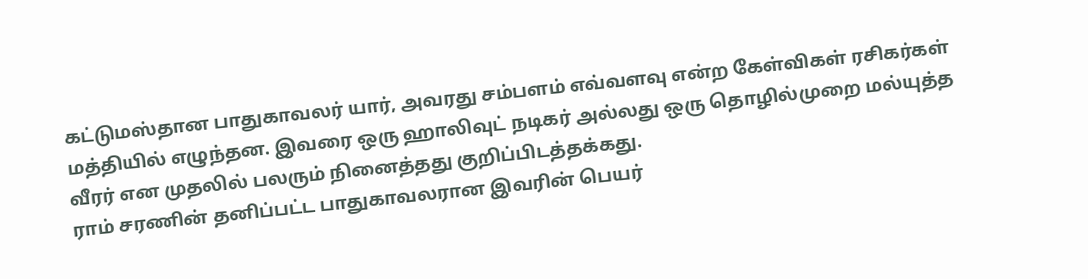கட்டுமஸ்தான பாதுகாவலர் யார், அவரது சம்பளம் எவ்வளவு என்ற கேள்விகள் ரசிகர்கள் மத்தியில் எழுந்தன. இவரை ஒரு ஹாலிவுட் நடிகர் அல்லது ஒரு தொழில்முறை மல்யுத்த வீரர் என முதலில் பலரும் நினைத்தது குறிப்பிடத்தக்கது.
ராம் சரணின் தனிப்பட்ட பாதுகாவலரான இவரின் பெயர்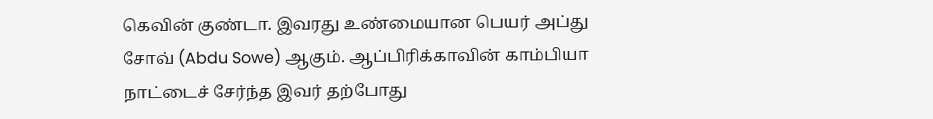கெவின் குண்டா. இவரது உண்மையான பெயர் அப்து சோவ் (Abdu Sowe) ஆகும். ஆப்பிரிக்காவின் காம்பியா நாட்டைச் சேர்ந்த இவர் தற்போது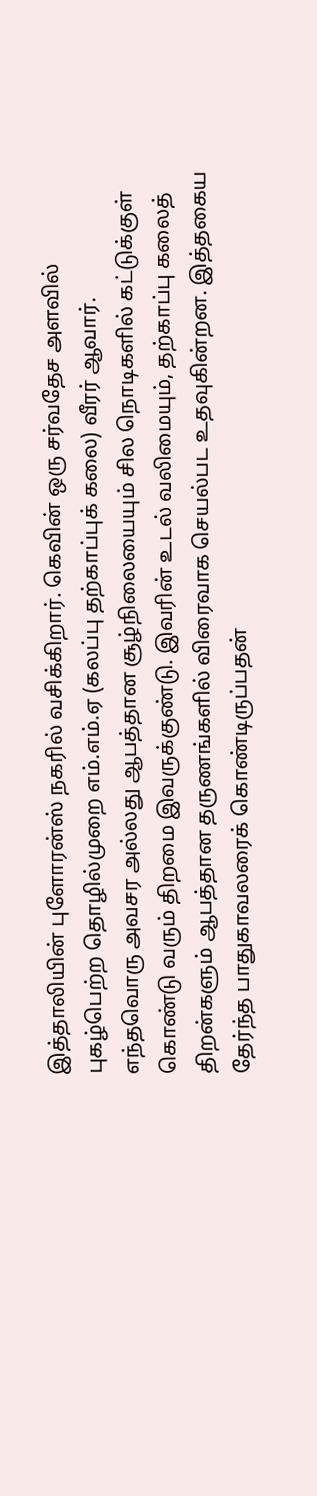இத்தாலியின் புளோரன்ஸ் நகரில் வசிக்கிறார். கெவின் ஒரு சர்வதேச அளவில் புகழ்பெற்ற தொழில்முறை எம்.எம்.ஏ (கலப்பு தற்காப்புக் கலை) வீரர் ஆவார்.
எந்தவொரு அவசர அல்லது ஆபத்தான சூழ்நிலையையும் சில நொடிகளில் கட்டுக்குள் கொண்டு வரும் திறமை இவருக்குண்டு. இவரின் உடல் வலிமையும், தற்காப்பு கலைத் திறன்களும் ஆபத்தான தருணங்களில் விரைவாக செயல்பட உதவுகின்றன. இத்தகைய தேர்ந்த பாதுகாவலரைக் கொண்டிருப்பதன்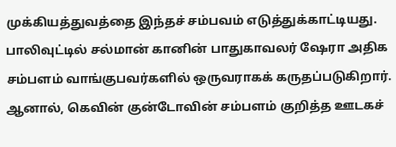முக்கியத்துவத்தை இந்தச் சம்பவம் எடுத்துக்காட்டியது.
பாலிவுட்டில் சல்மான் கானின் பாதுகாவலர் ஷேரா அதிக சம்பளம் வாங்குபவர்களில் ஒருவராகக் கருதப்படுகிறார். ஆனால், கெவின் குன்டோவின் சம்பளம் குறித்த ஊடகச்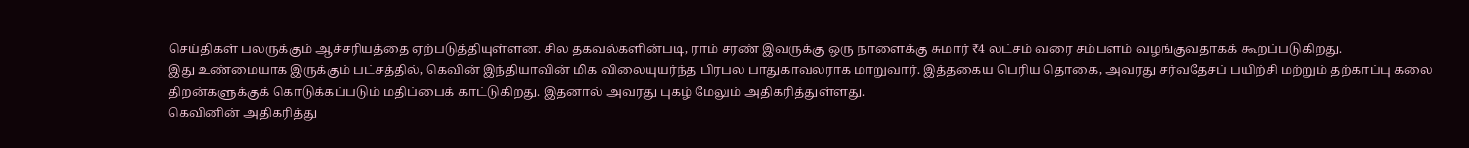செய்திகள் பலருக்கும் ஆச்சரியத்தை ஏற்படுத்தியுள்ளன. சில தகவல்களின்படி, ராம் சரண் இவருக்கு ஒரு நாளைக்கு சுமார் ₹4 லட்சம் வரை சம்பளம் வழங்குவதாகக் கூறப்படுகிறது.
இது உண்மையாக இருக்கும் பட்சத்தில், கெவின் இந்தியாவின் மிக விலையுயர்ந்த பிரபல பாதுகாவலராக மாறுவார். இத்தகைய பெரிய தொகை, அவரது சர்வதேசப் பயிற்சி மற்றும் தற்காப்பு கலை திறன்களுக்குக் கொடுக்கப்படும் மதிப்பைக் காட்டுகிறது. இதனால் அவரது புகழ் மேலும் அதிகரித்துள்ளது.
கெவினின் அதிகரித்து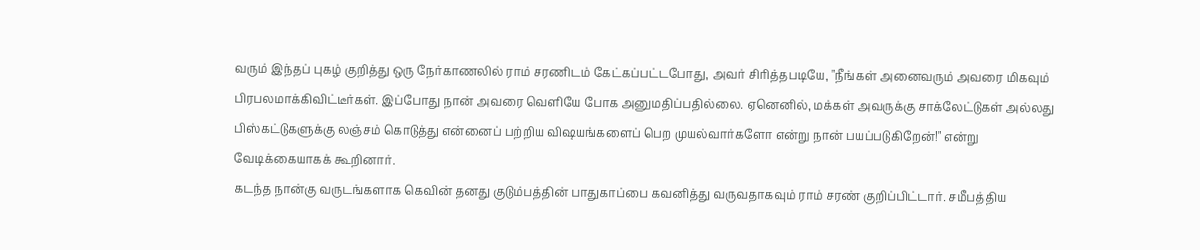வரும் இந்தப் புகழ் குறித்து ஒரு நேர்காணலில் ராம் சரணிடம் கேட்கப்பட்டபோது, அவர் சிரித்தபடியே, "நீங்கள் அனைவரும் அவரை மிகவும் பிரபலமாக்கிவிட்டீர்கள். இப்போது நான் அவரை வெளியே போக அனுமதிப்பதில்லை. ஏனெனில், மக்கள் அவருக்கு சாக்லேட்டுகள் அல்லது பிஸ்கட்டுகளுக்கு லஞ்சம் கொடுத்து என்னைப் பற்றிய விஷயங்களைப் பெற முயல்வார்களோ என்று நான் பயப்படுகிறேன்!" என்று வேடிக்கையாகக் கூறினார்.
கடந்த நான்கு வருடங்களாக கெவின் தனது குடும்பத்தின் பாதுகாப்பை கவனித்து வருவதாகவும் ராம் சரண் குறிப்பிட்டார். சமீபத்திய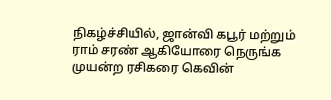நிகழ்ச்சியில், ஜான்வி கபூர் மற்றும் ராம் சரண் ஆகியோரை நெருங்க முயன்ற ரசிகரை கெவின்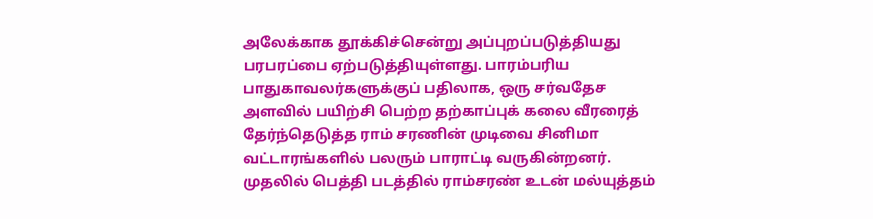அலேக்காக தூக்கிச்சென்று அப்புறப்படுத்தியது பரபரப்பை ஏற்படுத்தியுள்ளது. பாரம்பரிய பாதுகாவலர்களுக்குப் பதிலாக, ஒரு சர்வதேச அளவில் பயிற்சி பெற்ற தற்காப்புக் கலை வீரரைத் தேர்ந்தெடுத்த ராம் சரணின் முடிவை சினிமா வட்டாரங்களில் பலரும் பாராட்டி வருகின்றனர்.
முதலில் பெத்தி படத்தில் ராம்சரண் உடன் மல்யுத்தம்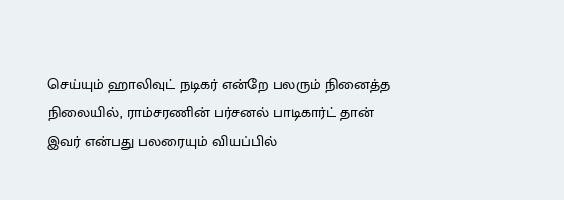செய்யும் ஹாலிவுட் நடிகர் என்றே பலரும் நினைத்த நிலையில், ராம்சரணின் பர்சனல் பாடிகார்ட் தான் இவர் என்பது பலரையும் வியப்பில்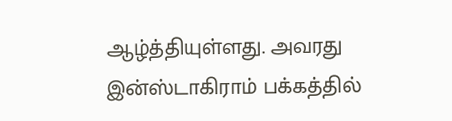ஆழ்த்தியுள்ளது. அவரது இன்ஸ்டாகிராம் பக்கத்தில்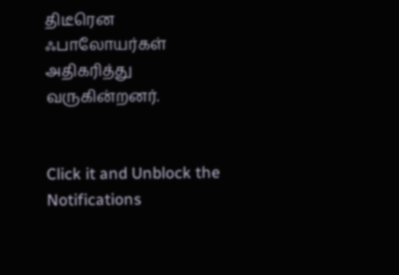திடீரென ஃபாலோயர்கள் அதிகரித்து வருகின்றனர்.


Click it and Unblock the Notifications